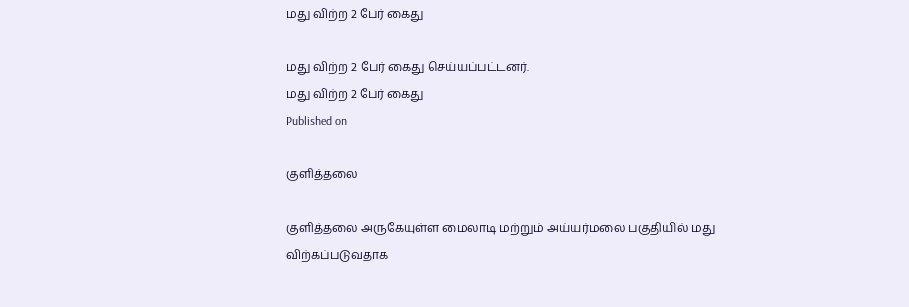மது விற்ற 2 பேர் கைது

மது விற்ற 2 பேர் கைது செய்யப்பட்டனர்.
மது விற்ற 2 பேர் கைது
Published on

குளித்தலை

குளித்தலை அருகேயுள்ள மைலாடி மற்றும் அய்யர்மலை பகுதியில் மது விற்கப்படுவதாக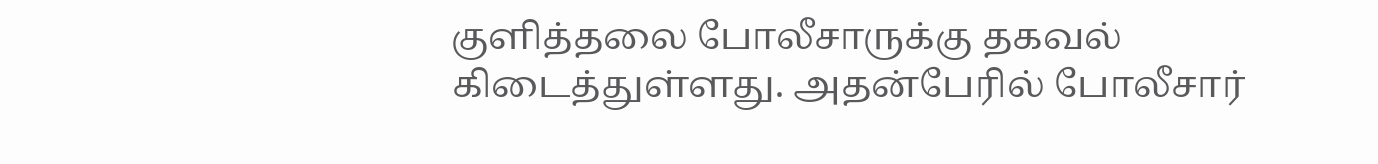குளித்தலை போலீசாருக்கு தகவல் கிடைத்துள்ளது. அதன்பேரில் போலீசார்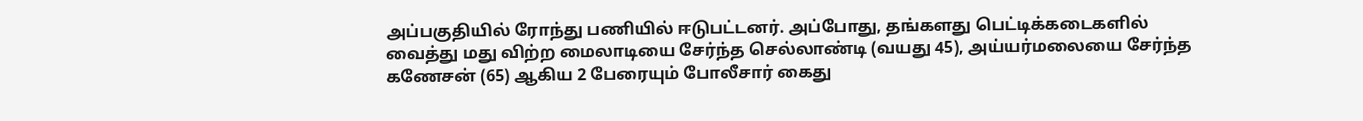அப்பகுதியில் ரோந்து பணியில் ஈடுபட்டனர். அப்போது, தங்களது பெட்டிக்கடைகளில் வைத்து மது விற்ற மைலாடியை சேர்ந்த செல்லாண்டி (வயது 45), அய்யர்மலையை சேர்ந்த கணேசன் (65) ஆகிய 2 பேரையும் போலீசார் கைது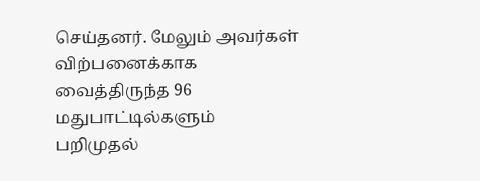செய்தனர். மேலும் அவர்கள் விற்பனைக்காக வைத்திருந்த 96 மதுபாட்டில்களும் பறிமுதல்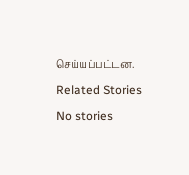செய்யப்பட்டன.

Related Stories

No stories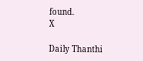found.
X

Daily Thanthi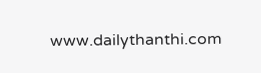www.dailythanthi.com